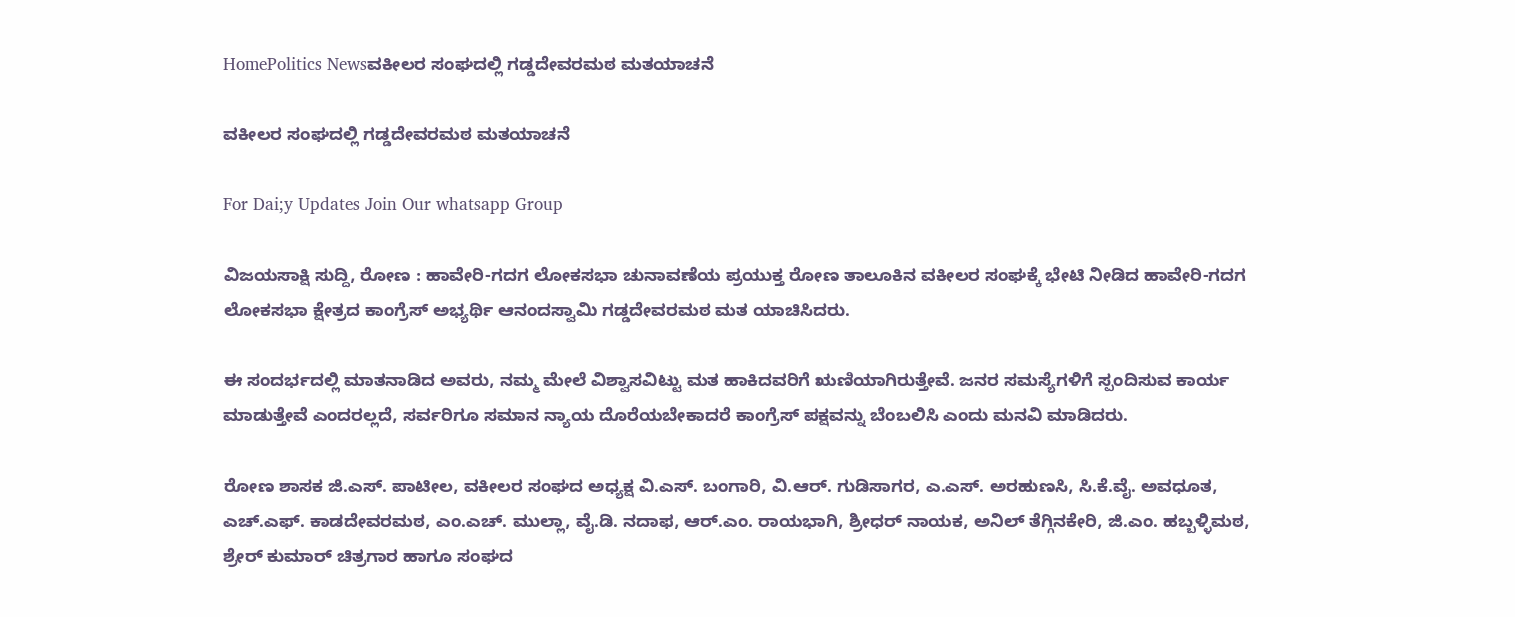HomePolitics Newsವಕೀಲರ ಸಂಘದಲ್ಲಿ ಗಡ್ಡದೇವರಮಠ ಮತಯಾಚನೆ

ವಕೀಲರ ಸಂಘದಲ್ಲಿ ಗಡ್ಡದೇವರಮಠ ಮತಯಾಚನೆ

For Dai;y Updates Join Our whatsapp Group

ವಿಜಯಸಾಕ್ಷಿ ಸುದ್ದಿ, ರೋಣ : ಹಾವೇರಿ-ಗದಗ ಲೋಕಸಭಾ ಚುನಾವಣೆಯ ಪ್ರಯುಕ್ತ ರೋಣ ತಾಲೂಕಿನ ವಕೀಲರ ಸಂಘಕ್ಕೆ ಭೇಟಿ ನೀಡಿದ ಹಾವೇರಿ-ಗದಗ ಲೋಕಸಭಾ ಕ್ಷೇತ್ರದ ಕಾಂಗ್ರೆಸ್ ಅಭ್ಯರ್ಥಿ ಆನಂದಸ್ವಾಮಿ ಗಡ್ಡದೇವರಮಠ ಮತ ಯಾಚಿಸಿದರು.

ಈ ಸಂದರ್ಭದಲ್ಲಿ ಮಾತನಾಡಿದ ಅವರು, ನಮ್ಮ ಮೇಲೆ ವಿಶ್ವಾಸವಿಟ್ಟು ಮತ ಹಾಕಿದವರಿಗೆ ಋಣಿಯಾಗಿರುತ್ತೇವೆ. ಜನರ ಸಮಸ್ಯೆಗಳಿಗೆ ಸ್ಪಂದಿಸುವ ಕಾರ್ಯ ಮಾಡುತ್ತೇವೆ ಎಂದರಲ್ಲದೆ, ಸರ್ವರಿಗೂ ಸಮಾನ ನ್ಯಾಯ ದೊರೆಯಬೇಕಾದರೆ ಕಾಂಗ್ರೆಸ್ ಪಕ್ಷವನ್ನು ಬೆಂಬಲಿಸಿ ಎಂದು ಮನವಿ ಮಾಡಿದರು.

ರೋಣ ಶಾಸಕ ಜಿ.ಎಸ್. ಪಾಟೀಲ, ವಕೀಲರ ಸಂಘದ ಅಧ್ಯಕ್ಷ ವಿ.ಎಸ್. ಬಂಗಾರಿ, ವಿ.ಆರ್. ಗುಡಿಸಾಗರ, ಎ.ಎಸ್. ಅರಹುಣಸಿ, ಸಿ.ಕೆ.ವೈ. ಅವಧೂತ, ಎಚ್.ಎಫ್. ಕಾಡದೇವರಮಠ, ಎಂ.ಎಚ್. ಮುಲ್ಲಾ, ವೈ.ಡಿ. ನದಾಫ, ಆರ್.ಎಂ. ರಾಯಭಾಗಿ, ಶ್ರೀಧರ್ ನಾಯಕ, ಅನಿಲ್ ತೆಗ್ಗಿನಕೇರಿ, ಜಿ.ಎಂ. ಹಬ್ಬಳ್ಳಿಮಠ, ಶ್ರೇರ್ ಕುಮಾರ್ ಚಿತ್ರಗಾರ ಹಾಗೂ ಸಂಘದ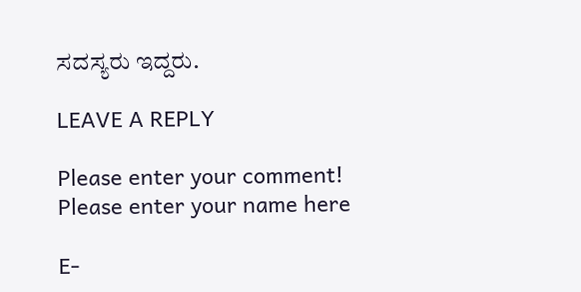ಸದಸ್ಯರು ಇದ್ದರು.

LEAVE A REPLY

Please enter your comment!
Please enter your name here

E-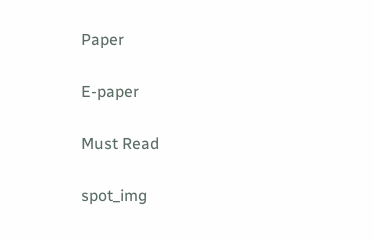Paper

E-paper

Must Read

spot_img